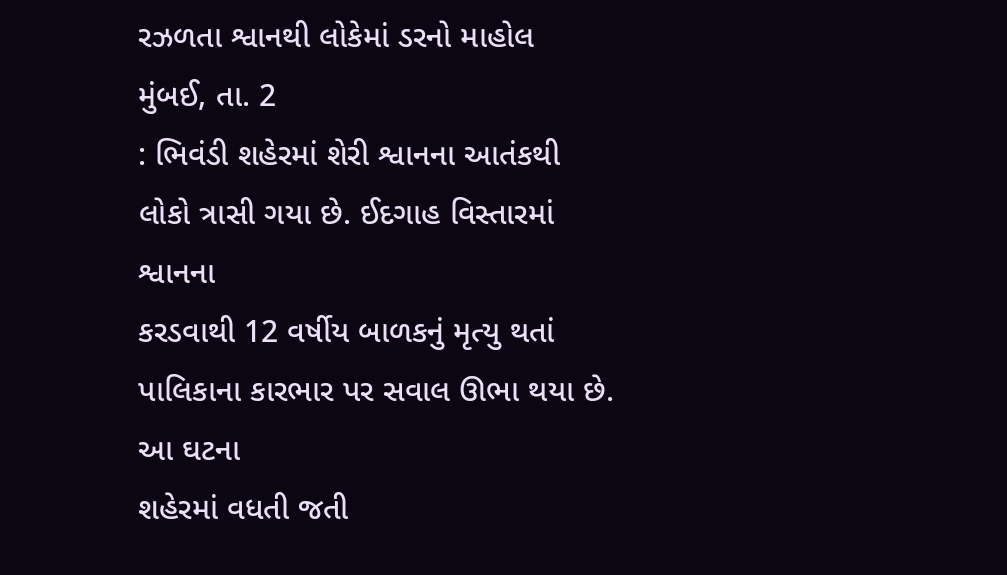રઝળતા શ્વાનથી લોકેમાં ડરનો માહોલ
મુંબઈ, તા. 2
: ભિવંડી શહેરમાં શેરી શ્વાનના આતંકથી લોકો ત્રાસી ગયા છે. ઈદગાહ વિસ્તારમાં શ્વાનના
કરડવાથી 12 વર્ષીય બાળકનું મૃત્યુ થતાં પાલિકાના કારભાર પર સવાલ ઊભા થયા છે. આ ઘટના
શહેરમાં વધતી જતી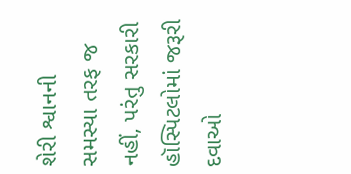શેરી શ્વાનની સમસ્યા તરફ જ નહીં, પરંતુ સરકારી હૉસ્પિટલોમાં જરૂરી
દવાઓ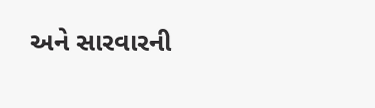અને સારવારની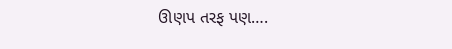ઊણપ તરફ પણ….